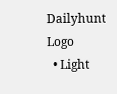Dailyhunt Logo
  • Light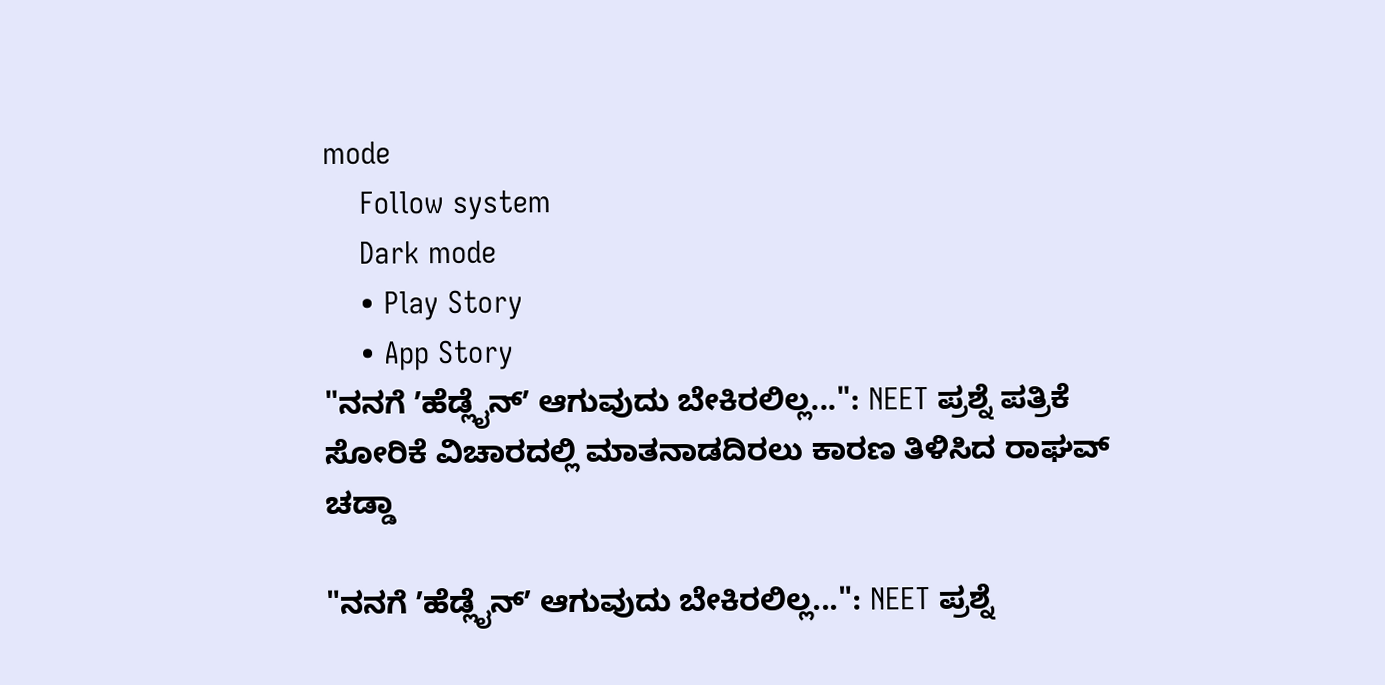mode
    Follow system
    Dark mode
    • Play Story
    • App Story
"ನನಗೆ ʼಹೆಡ್ಲೈನ್ʼ ಆಗುವುದು ಬೇಕಿರಲಿಲ್ಲ...": NEET ಪ್ರಶ್ನೆ ಪತ್ರಿಕೆ ಸೋರಿಕೆ ವಿಚಾರದಲ್ಲಿ ಮಾತನಾಡದಿರಲು ಕಾರಣ ತಿಳಿಸಿದ ರಾಘವ್ ಚಡ್ಡಾ

"ನನಗೆ ʼಹೆಡ್ಲೈನ್ʼ ಆಗುವುದು ಬೇಕಿರಲಿಲ್ಲ...": NEET ಪ್ರಶ್ನೆ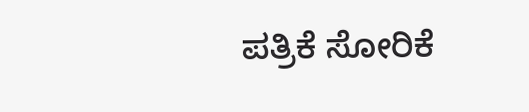ಪತ್ರಿಕೆ ಸೋರಿಕೆ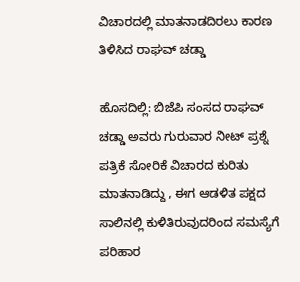ವಿಚಾರದಲ್ಲಿ ಮಾತನಾಡದಿರಲು ಕಾರಣ ತಿಳಿಸಿದ ರಾಘವ್ ಚಡ್ಡಾ

ಹೊಸದಿಲ್ಲಿ: ಬಿಜೆಪಿ ಸಂಸದ ರಾಘವ್ ಚಡ್ಡಾ ಅವರು ಗುರುವಾರ ನೀಟ್ ಪ್ರಶ್ನೆ ಪತ್ರಿಕೆ ಸೋರಿಕೆ ವಿಚಾರದ ಕುರಿತು ಮಾತನಾಡಿದ್ದು , ಈಗ ಆಡಳಿತ ಪಕ್ಷದ ಸಾಲಿನಲ್ಲಿ ಕುಳಿತಿರುವುದರಿಂದ ಸಮಸ್ಯೆಗೆ ಪರಿಹಾರ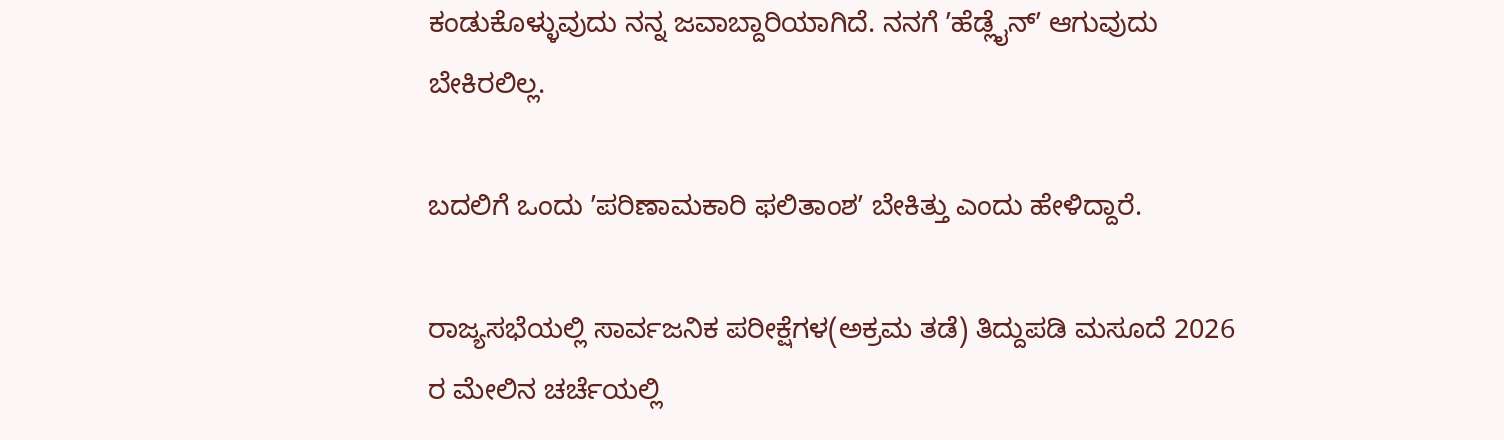ಕಂಡುಕೊಳ್ಳುವುದು ನನ್ನ ಜವಾಬ್ದಾರಿಯಾಗಿದೆ. ನನಗೆ ʼಹೆಡ್ಲೈನ್ʼ ಆಗುವುದು ಬೇಕಿರಲಿಲ್ಲ.

ಬದಲಿಗೆ ಒಂದು ʼಪರಿಣಾಮಕಾರಿ ಫಲಿತಾಂಶʼ ಬೇಕಿತ್ತು ಎಂದು ಹೇಳಿದ್ದಾರೆ.

ರಾಜ್ಯಸಭೆಯಲ್ಲಿ ಸಾರ್ವಜನಿಕ ಪರೀಕ್ಷೆಗಳ(ಅಕ್ರಮ ತಡೆ) ತಿದ್ದುಪಡಿ ಮಸೂದೆ 2026 ರ ಮೇಲಿನ ಚರ್ಚೆಯಲ್ಲಿ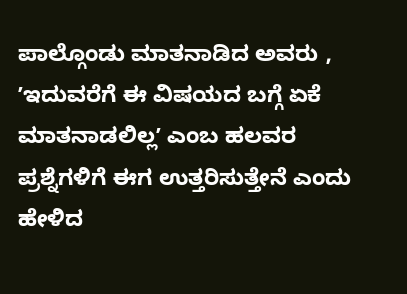ಪಾಲ್ಗೊಂಡು ಮಾತನಾಡಿದ ಅವರು , ʼಇದುವರೆಗೆ ಈ ವಿಷಯದ ಬಗ್ಗೆ ಏಕೆ ಮಾತನಾಡಲಿಲ್ಲʼ ಎಂಬ ಹಲವರ ಪ್ರಶ್ನೆಗಳಿಗೆ ಈಗ ಉತ್ತರಿಸುತ್ತೇನೆ ಎಂದು ಹೇಳಿದ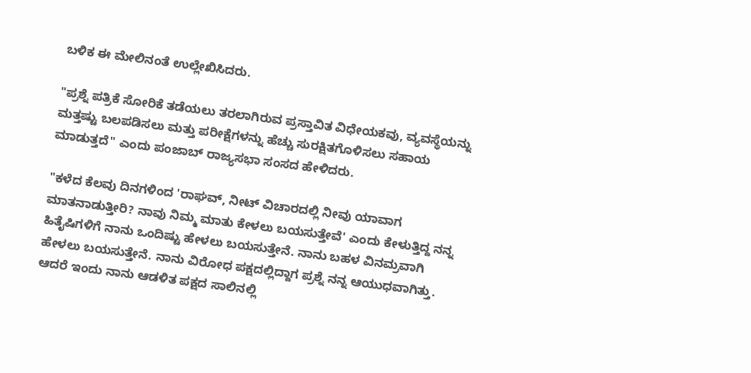ಬಳಿಕ ಈ ಮೇಲಿನಂತೆ ಉಲ್ಲೇಖಿಸಿದರು.

"ಪ್ರಶ್ನೆ ಪತ್ರಿಕೆ ಸೋರಿಕೆ ತಡೆಯಲು ತರಲಾಗಿರುವ ಪ್ರಸ್ತಾವಿತ ವಿಧೇಯಕವು, ವ್ಯವಸ್ಥೆಯನ್ನು ಮತ್ತಷ್ಟು ಬಲಪಡಿಸಲು ಮತ್ತು ಪರೀಕ್ಷೆಗಳನ್ನು ಹೆಚ್ಚು ಸುರಕ್ಷಿತಗೊಳಿಸಲು ಸಹಾಯ ಮಾಡುತ್ತದೆ" ಎಂದು ಪಂಜಾಬ್ ರಾಜ್ಯಸಭಾ ಸಂಸದ ಹೇಳಿದರು.

"ಕಳೆದ ಕೆಲವು ದಿನಗಳಿಂದ 'ರಾಘವ್, ನೀಟ್ ವಿಚಾರದಲ್ಲಿ ನೀವು ಯಾವಾಗ ಮಾತನಾಡುತ್ತೀರಿ? ನಾವು ನಿಮ್ಮ ಮಾತು ಕೇಳಲು ಬಯಸುತ್ತೇವೆ' ಎಂದು ಕೇಳುತ್ತಿದ್ದ ನನ್ನ ಹಿತೈಷಿಗಳಿಗೆ ನಾನು ಒಂದಿಷ್ಟು ಹೇಳಲು ಬಯಸುತ್ತೇನೆ. ನಾನು ಬಹಳ ವಿನಮ್ರವಾಗಿ ಹೇಳಲು ಬಯಸುತ್ತೇನೆ. ನಾನು ವಿರೋಧ ಪಕ್ಷದಲ್ಲಿದ್ದಾಗ ಪ್ರಶ್ನೆ ನನ್ನ ಆಯುಧವಾಗಿತ್ತು. ಆದರೆ ಇಂದು ನಾನು ಆಡಳಿತ ಪಕ್ಷದ ಸಾಲಿನಲ್ಲಿ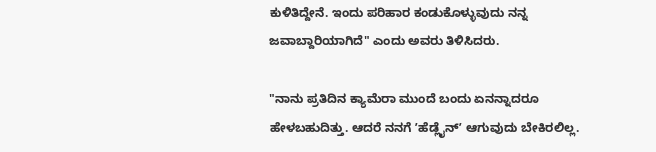ಕುಳಿತಿದ್ದೇನೆ. ಇಂದು ಪರಿಹಾರ ಕಂಡುಕೊಳ್ಳುವುದು ನನ್ನ ಜವಾಬ್ದಾರಿಯಾಗಿದೆ" ಎಂದು ಅವರು ತಿಳಿಸಿದರು.

"ನಾನು ಪ್ರತಿದಿನ ಕ್ಯಾಮೆರಾ ಮುಂದೆ ಬಂದು ಏನನ್ನಾದರೂ ಹೇಳಬಹುದಿತ್ತು. ಆದರೆ ನನಗೆ ʼಹೆಡ್ಲೈನ್ʼ ಆಗುವುದು ಬೇಕಿರಲಿಲ್ಲ.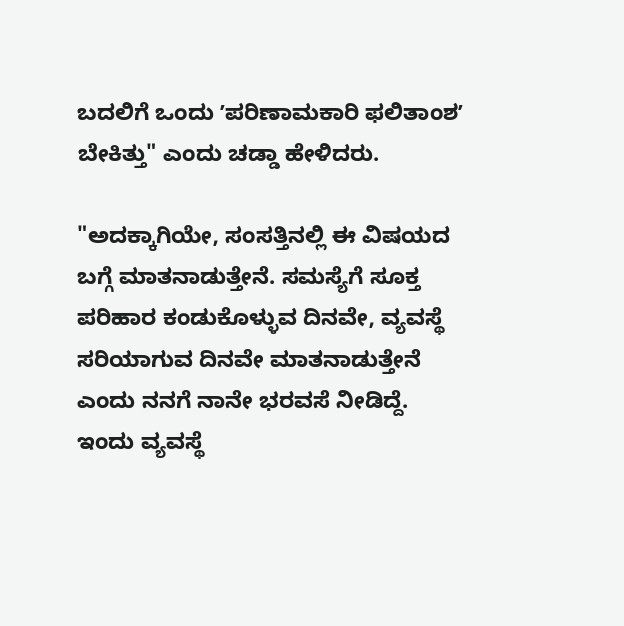ಬದಲಿಗೆ ಒಂದು ʼಪರಿಣಾಮಕಾರಿ ಫಲಿತಾಂಶʼ ಬೇಕಿತ್ತು" ಎಂದು ಚಡ್ಡಾ ಹೇಳಿದರು.

"ಅದಕ್ಕಾಗಿಯೇ, ಸಂಸತ್ತಿನಲ್ಲಿ ಈ ವಿಷಯದ ಬಗ್ಗೆ ಮಾತನಾಡುತ್ತೇನೆ. ಸಮಸ್ಯೆಗೆ ಸೂಕ್ತ ಪರಿಹಾರ ಕಂಡುಕೊಳ್ಳುವ ದಿನವೇ, ವ್ಯವಸ್ಥೆ ಸರಿಯಾಗುವ ದಿನವೇ ಮಾತನಾಡುತ್ತೇನೆ ಎಂದು ನನಗೆ ನಾನೇ ಭರವಸೆ ನೀಡಿದ್ದೆ. ಇಂದು ವ್ಯವಸ್ಥೆ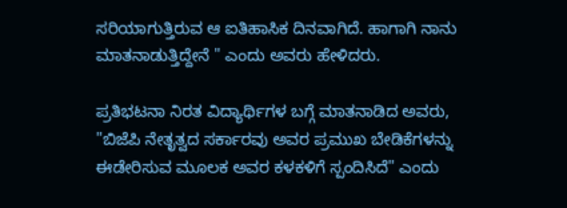ಸರಿಯಾಗುತ್ತಿರುವ ಆ ಐತಿಹಾಸಿಕ ದಿನವಾಗಿದೆ. ಹಾಗಾಗಿ ನಾನು ಮಾತನಾಡುತ್ತಿದ್ದೇನೆ " ಎಂದು ಅವರು ಹೇಳಿದರು.

ಪ್ರತಿಭಟನಾ ನಿರತ ವಿದ್ಯಾರ್ಥಿಗಳ ಬಗ್ಗೆ ಮಾತನಾಡಿದ ಅವರು, "ಬಿಜೆಪಿ ನೇತೃತ್ವದ ಸರ್ಕಾರವು ಅವರ ಪ್ರಮುಖ ಬೇಡಿಕೆಗಳನ್ನು ಈಡೇರಿಸುವ ಮೂಲಕ ಅವರ ಕಳಕಳಿಗೆ ಸ್ಪಂದಿಸಿದೆ" ಎಂದು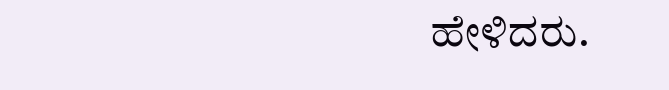ಹೇಳಿದರು.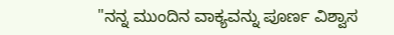"ನನ್ನ ಮುಂದಿನ ವಾಕ್ಯವನ್ನು ಪೂರ್ಣ ವಿಶ್ವಾಸ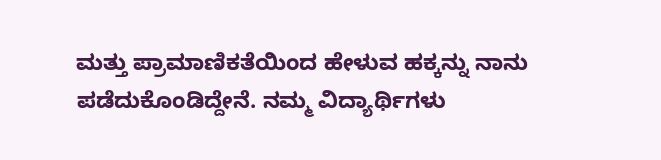ಮತ್ತು ಪ್ರಾಮಾಣಿಕತೆಯಿಂದ ಹೇಳುವ ಹಕ್ಕನ್ನು ನಾನು ಪಡೆದುಕೊಂಡಿದ್ದೇನೆ. ನಮ್ಮ ವಿದ್ಯಾರ್ಥಿಗಳು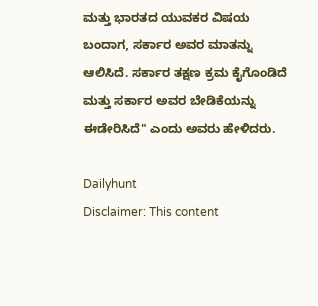ಮತ್ತು ಭಾರತದ ಯುವಕರ ವಿಷಯ ಬಂದಾಗ, ಸರ್ಕಾರ ಅವರ ಮಾತನ್ನು ಆಲಿಸಿದೆ. ಸರ್ಕಾರ ತಕ್ಷಣ ಕ್ರಮ ಕೈಗೊಂಡಿದೆ ಮತ್ತು ಸರ್ಕಾರ ಅವರ ಬೇಡಿಕೆಯನ್ನು ಈಡೇರಿಸಿದೆ" ಎಂದು ಅವರು ಹೇಳಿದರು.

Dailyhunt
Disclaimer: This content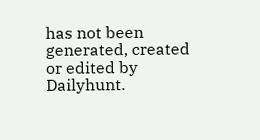has not been generated, created or edited by Dailyhunt.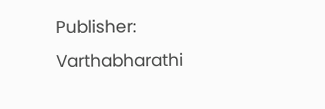Publisher: Varthabharathi